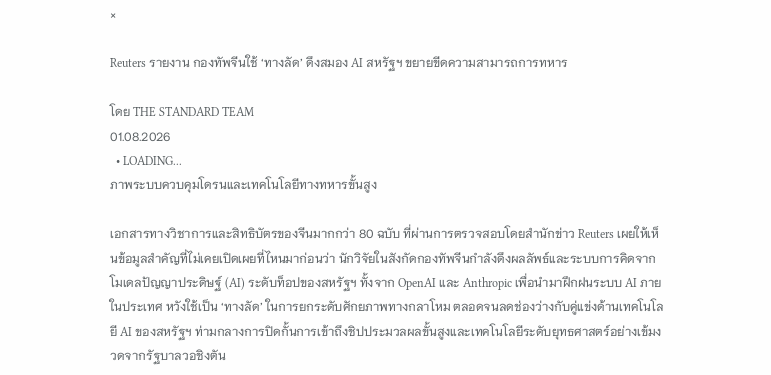×

Reuters รายงาน กองทัพจีนใช้ ‘ทางลัด’ ดึงสมอง AI สหรัฐฯ ขยายขีดความสามารถการทหาร

โดย THE STANDARD TEAM
01.08.2026
  • LOADING...
ภาพระบบควบคุมโดรนและเทคโนโลยีทางทหารขั้นสูง

เอกสารทางวิชาการและสิทธิบัตรของจีนมากกว่า 80 ฉบับ ที่ผ่านการตรวจสอบโดยสำนักข่าว Reuters เผยให้เห็นข้อมูลสำคัญที่ไม่เคยเปิดเผยที่ไหนมาก่อนว่า นักวิจัยในสังกัดกองทัพจีนกำลังดึงผลลัพธ์และระบบการคิดจากโมเดลปัญญาประดิษฐ์ (AI) ระดับท็อปของสหรัฐฯ ทั้งจาก OpenAI และ Anthropic เพื่อนำมาฝึกฝนระบบ AI ภายในประเทศ หวังใช้เป็น ‘ทางลัด’ ในการยกระดับศักยภาพทางกลาโหม ตลอดจนลดช่องว่างกับคู่แข่งด้านเทคโนโลยี AI ของสหรัฐฯ ท่ามกลางการปิดกั้นการเข้าถึงชิปประมวลผลขั้นสูงและเทคโนโลยีระดับยุทธศาสตร์อย่างเข้มงวดจากรัฐบาลวอชิงตัน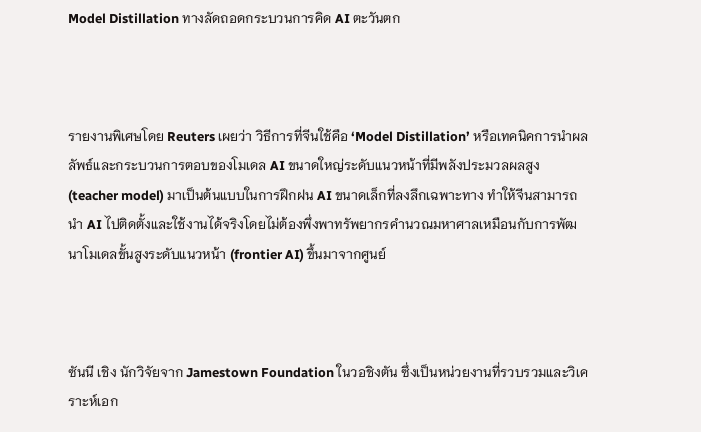Model Distillation ทางลัดถอดกระบวนการคิด AI ตะวันตก



รายงานพิเศษโดย Reuters เผยว่า วิธีการที่จีนใช้คือ ‘Model Distillation’ หรือเทคนิคการนำผลลัพธ์และกระบวนการตอบของโมเดล AI ขนาดใหญ่ระดับแนวหน้าที่มีพลังประมวลผลสูง (teacher model) มาเป็นต้นแบบในการฝึกฝน AI ขนาดเล็กที่ลงลึกเฉพาะทาง ทำให้จีนสามารถนำ AI ไปติดตั้งและใช้งานได้จริงโดยไม่ต้องพึ่งพาทรัพยากรคำนวณมหาศาลเหมือนกับการพัฒนาโมเดลขั้นสูงระดับแนวหน้า (frontier AI) ขึ้นมาจากศูนย์



ซันนี เชิง นักวิจัยจาก Jamestown Foundation ในวอชิงตัน ซึ่งเป็นหน่วยงานที่รวบรวมและวิเคราะห์เอก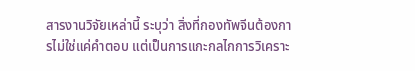สารงานวิจัยเหล่านี้ ระบุว่า สิ่งที่กองทัพจีนต้องการไม่ใช่แค่คำตอบ แต่เป็นการแกะกลไกการวิเคราะ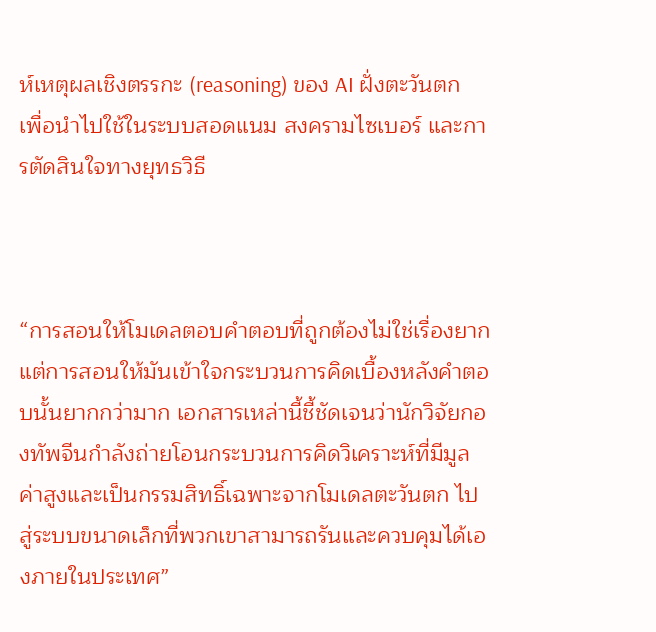ห์เหตุผลเชิงตรรกะ (reasoning) ของ AI ฝั่งตะวันตก เพื่อนำไปใช้ในระบบสอดแนม สงครามไซเบอร์ และการตัดสินใจทางยุทธวิธี



“การสอนให้โมเดลตอบคำตอบที่ถูกต้องไม่ใช่เรื่องยาก แต่การสอนให้มันเข้าใจกระบวนการคิดเบื้องหลังคำตอบนั้นยากกว่ามาก เอกสารเหล่านี้ชี้ชัดเจนว่านักวิจัยกองทัพจีนกำลังถ่ายโอนกระบวนการคิดวิเคราะห์ที่มีมูลค่าสูงและเป็นกรรมสิทธิ์เฉพาะจากโมเดลตะวันตก ไปสู่ระบบขนาดเล็กที่พวกเขาสามารถรันและควบคุมได้เองภายในประเทศ”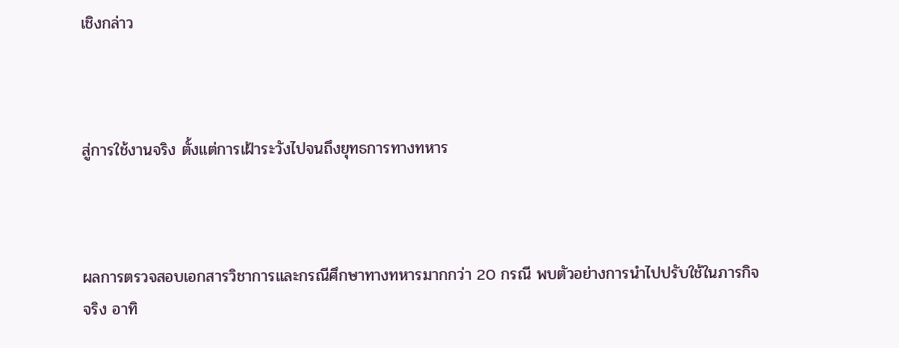เชิงกล่าว



สู่การใช้งานจริง ตั้งแต่การเฝ้าระวังไปจนถึงยุทธการทางทหาร



ผลการตรวจสอบเอกสารวิชาการและกรณีศึกษาทางทหารมากกว่า 20 กรณี พบตัวอย่างการนำไปปรับใช้ในภารกิจจริง อาทิ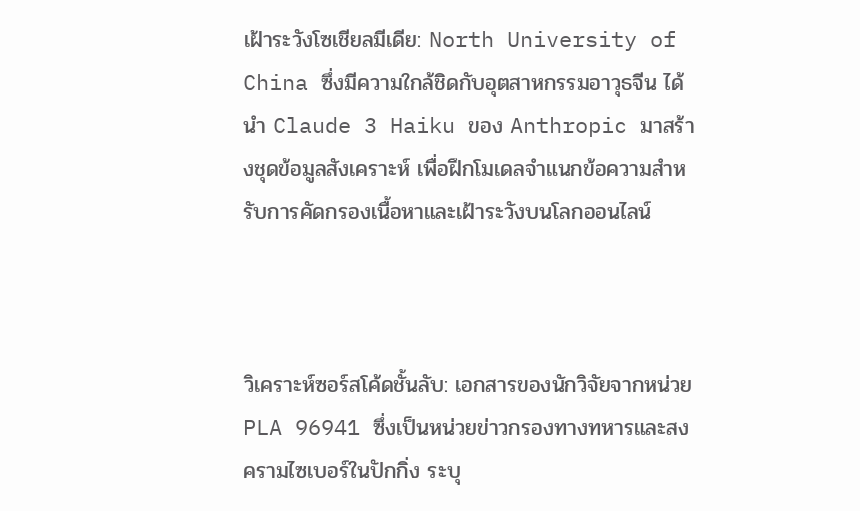เฝ้าระวังโซเชียลมีเดีย: North University of China ซึ่งมีความใกล้ชิดกับอุตสาหกรรมอาวุธจีน ได้นำ Claude 3 Haiku ของ Anthropic มาสร้างชุดข้อมูลสังเคราะห์ เพื่อฝึกโมเดลจำแนกข้อความสำหรับการคัดกรองเนื้อหาและเฝ้าระวังบนโลกออนไลน์



วิเคราะห์ซอร์สโค้ดชั้นลับ: เอกสารของนักวิจัยจากหน่วย PLA 96941 ซึ่งเป็นหน่วยข่าวกรองทางทหารและสงครามไซเบอร์ในปักกิ่ง ระบุ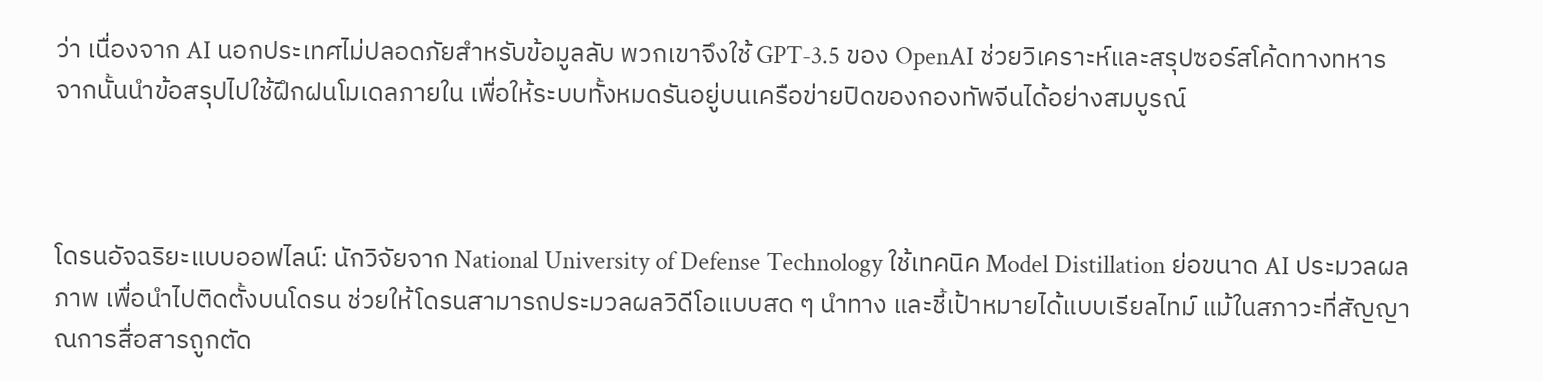ว่า เนื่องจาก AI นอกประเทศไม่ปลอดภัยสำหรับข้อมูลลับ พวกเขาจึงใช้ GPT-3.5 ของ OpenAI ช่วยวิเคราะห์และสรุปซอร์สโค้ดทางทหาร จากนั้นนำข้อสรุปไปใช้ฝึกฝนโมเดลภายใน เพื่อให้ระบบทั้งหมดรันอยู่บนเครือข่ายปิดของกองทัพจีนได้อย่างสมบูรณ์



โดรนอัจฉริยะแบบออฟไลน์: นักวิจัยจาก National University of Defense Technology ใช้เทคนิค Model Distillation ย่อขนาด AI ประมวลผลภาพ เพื่อนำไปติดตั้งบนโดรน ช่วยให้โดรนสามารถประมวลผลวิดีโอแบบสด ๆ นำทาง และชี้เป้าหมายได้แบบเรียลไทม์ แม้ในสภาวะที่สัญญาณการสื่อสารถูกตัด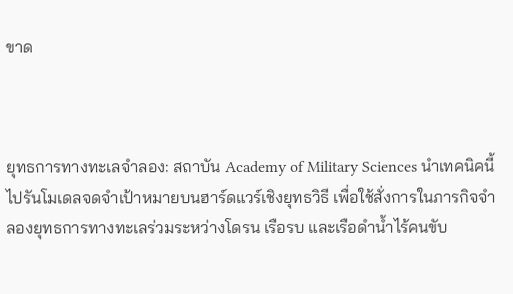ขาด



ยุทธการทางทะเลจำลอง: สถาบัน Academy of Military Sciences นำเทคนิคนี้ไปรันโมเดลจดจำเป้าหมายบนฮาร์ดแวร์เชิงยุทธวิธี เพื่อใช้สั่งการในภารกิจจำลองยุทธการทางทะเลร่วมระหว่างโดรน เรือรบ และเรือดำน้ำไร้คนขับ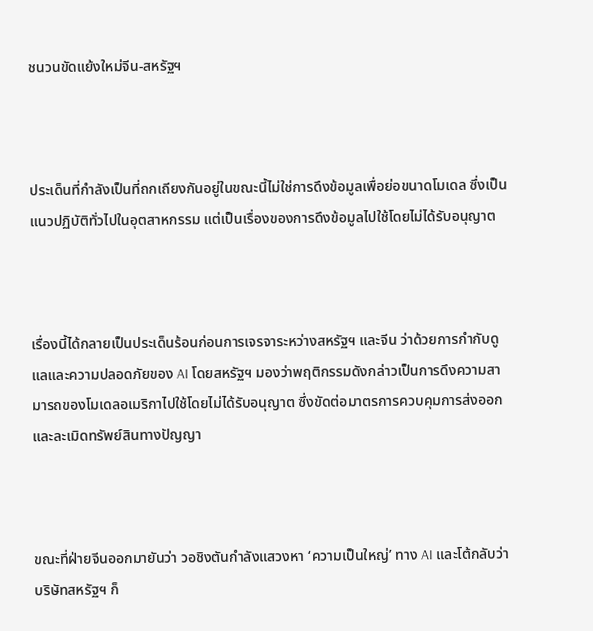ชนวนขัดแย้งใหม่จีน-สหรัฐฯ



ประเด็นที่กำลังเป็นที่ถกเถียงกันอยู่ในขณะนี้ไม่ใช่การดึงข้อมูลเพื่อย่อขนาดโมเดล ซึ่งเป็นแนวปฏิบัติทั่วไปในอุตสาหกรรม แต่เป็นเรื่องของการดึงข้อมูลไปใช้โดยไม่ได้รับอนุญาต



เรื่องนี้ได้กลายเป็นประเด็นร้อนก่อนการเจรจาระหว่างสหรัฐฯ และจีน ว่าด้วยการกำกับดูแลและความปลอดภัยของ AI โดยสหรัฐฯ มองว่าพฤติกรรมดังกล่าวเป็นการดึงความสามารถของโมเดลอเมริกาไปใช้โดยไม่ได้รับอนุญาต ซึ่งขัดต่อมาตรการควบคุมการส่งออกและละเมิดทรัพย์สินทางปัญญา



ขณะที่ฝ่ายจีนออกมายันว่า วอชิงตันกำลังแสวงหา ‘ความเป็นใหญ่’ ทาง AI และโต้กลับว่าบริษัทสหรัฐฯ ก็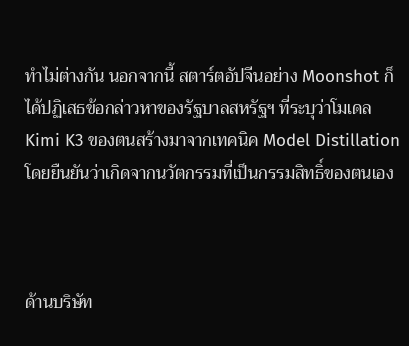ทำไม่ต่างกัน นอกจากนี้ สตาร์ตอัปจีนอย่าง Moonshot ก็ได้ปฏิเสธข้อกล่าวหาของรัฐบาลสหรัฐฯ ที่ระบุว่าโมเดล Kimi K3 ของตนสร้างมาจากเทคนิค Model Distillation โดยยืนยันว่าเกิดจากนวัตกรรมที่เป็นกรรมสิทธิ์ของตนเอง



ด้านบริษัท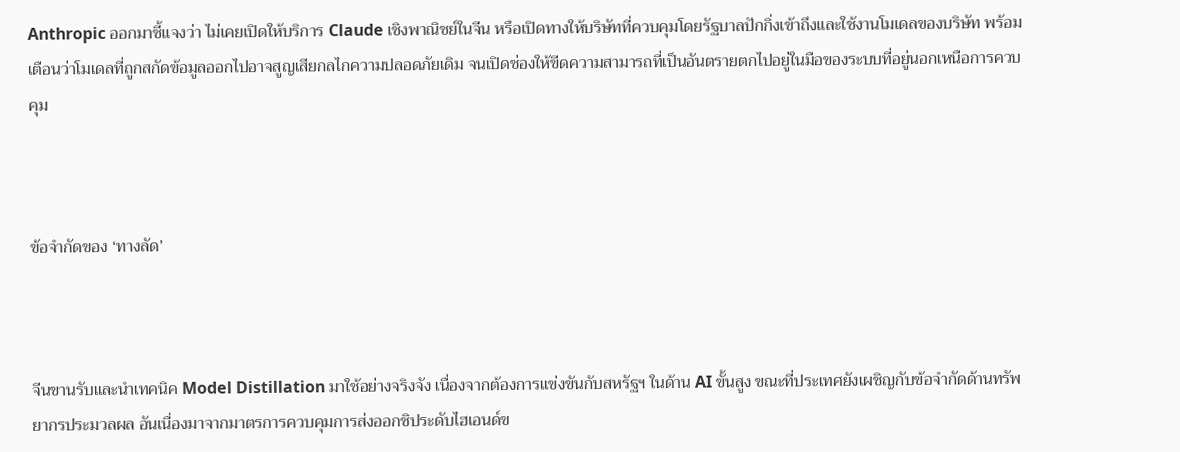Anthropic ออกมาชี้แจงว่า ไม่เคยเปิดให้บริการ Claude เชิงพาณิชย์ในจีน หรือเปิดทางให้บริษัทที่ควบคุมโดยรัฐบาลปักกิ่งเข้าถึงและใช้งานโมเดลของบริษัท พร้อมเตือนว่าโมเดลที่ถูกสกัดข้อมูลออกไปอาจสูญเสียกลไกความปลอดภัยเดิม จนเปิดช่องให้ขีดความสามารถที่เป็นอันตรายตกไปอยู่ในมือของระบบที่อยู่นอกเหนือการควบคุม



ข้อจำกัดของ ‘ทางลัด’



จีนขานรับและนำเทคนิค Model Distillation มาใช้อย่างจริงจัง เนื่องจากต้องการแข่งขันกับสหรัฐฯ ในด้าน AI ขั้นสูง ขณะที่ประเทศยังเผชิญกับข้อจำกัดด้านทรัพยากรประมวลผล อันเนื่องมาจากมาตรการควบคุมการส่งออกชิประดับไฮเอนด์ข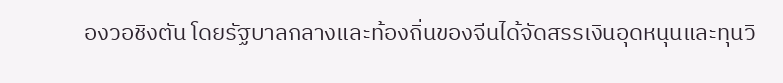องวอชิงตัน โดยรัฐบาลกลางและท้องถิ่นของจีนได้จัดสรรเงินอุดหนุนและทุนวิ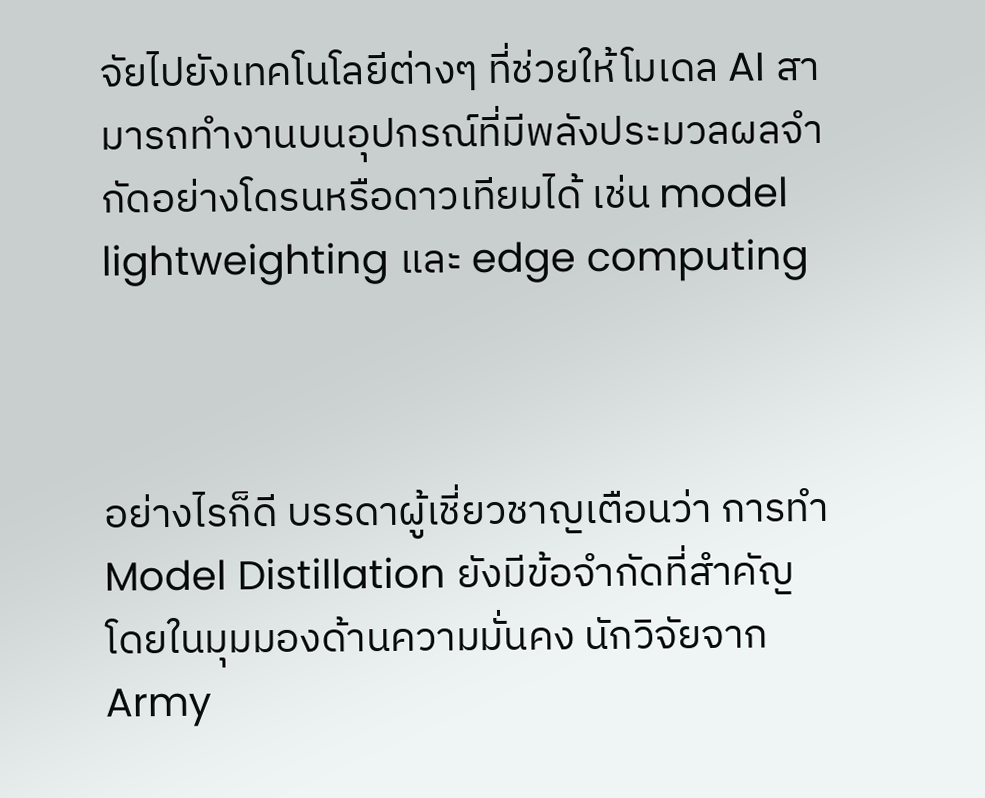จัยไปยังเทคโนโลยีต่างๆ ที่ช่วยให้โมเดล AI สามารถทำงานบนอุปกรณ์ที่มีพลังประมวลผลจำกัดอย่างโดรนหรือดาวเทียมได้ เช่น model lightweighting และ edge computing



อย่างไรก็ดี บรรดาผู้เชี่ยวชาญเตือนว่า การทำ Model Distillation ยังมีข้อจำกัดที่สำคัญ โดยในมุมมองด้านความมั่นคง นักวิจัยจาก Army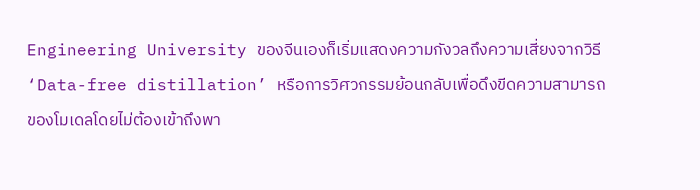Engineering University ของจีนเองก็เริ่มแสดงความกังวลถึงความเสี่ยงจากวิธี ‘Data-free distillation’ หรือการวิศวกรรมย้อนกลับเพื่อดึงขีดความสามารถของโมเดลโดยไม่ต้องเข้าถึงพา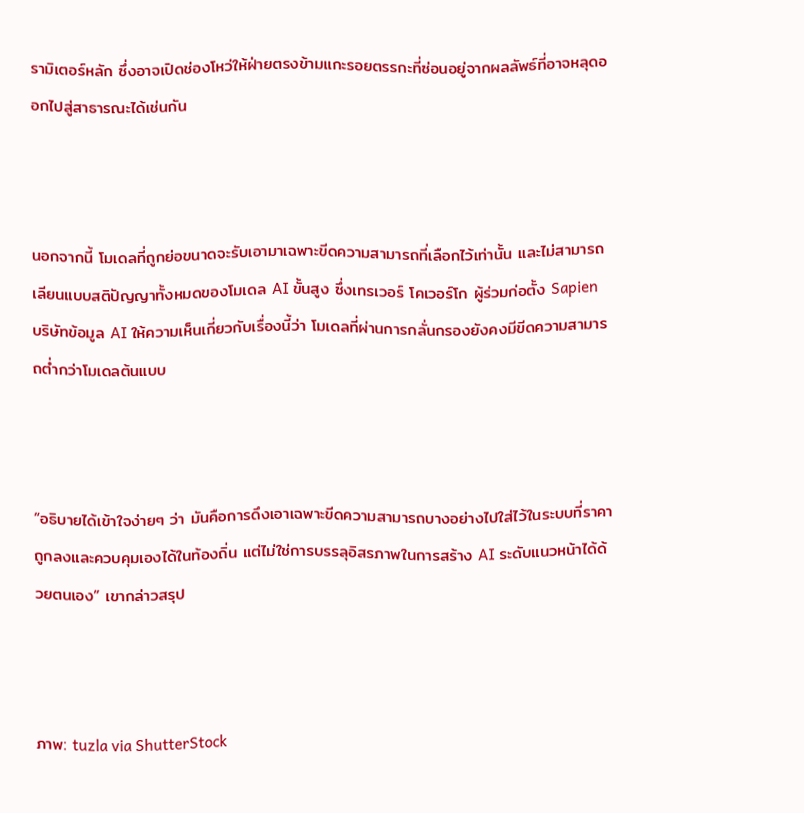รามิเตอร์หลัก ซึ่งอาจเปิดช่องโหว่ให้ฝ่ายตรงข้ามแกะรอยตรรกะที่ซ่อนอยู่จากผลลัพธ์ที่อาจหลุดออกไปสู่สาธารณะได้เช่นกัน



นอกจากนี้ โมเดลที่ถูกย่อขนาดจะรับเอามาเฉพาะขีดความสามารถที่เลือกไว้เท่านั้น และไม่สามารถเลียนแบบสติปัญญาทั้งหมดของโมเดล AI ขั้นสูง ซึ่งเทรเวอร์ โคเวอร์โก ผู้ร่วมก่อตั้ง Sapien บริษัทข้อมูล AI ให้ความเห็นเกี่ยวกับเรื่องนี้ว่า โมเดลที่ผ่านการกลั่นกรองยังคงมีขีดความสามารถต่ำกว่าโมเดลต้นแบบ



“อธิบายได้เข้าใจง่ายๆ ว่า มันคือการดึงเอาเฉพาะขีดความสามารถบางอย่างไปใส่ไว้ในระบบที่ราคาถูกลงและควบคุมเองได้ในท้องถิ่น แต่ไม่ใช่การบรรลุอิสรภาพในการสร้าง AI ระดับแนวหน้าได้ด้วยตนเอง” เขากล่าวสรุป



ภาพ: tuzla via ShutterStock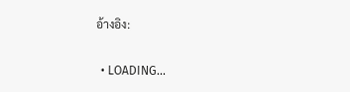อ้างอิง:

  • LOADING...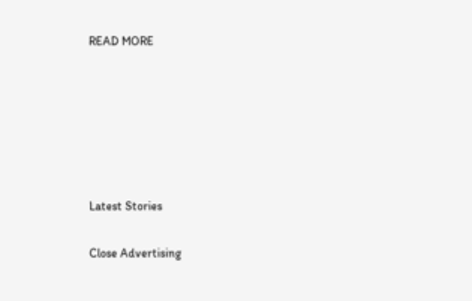READ MORE






Latest Stories

Close Advertising